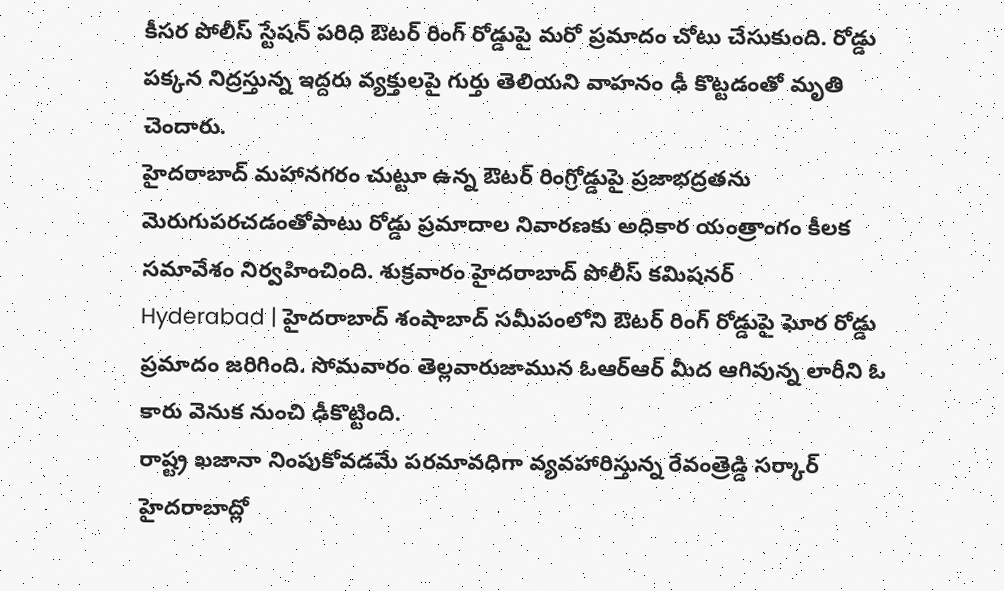కీసర పోలీస్ స్టేషన్ పరిధి ఔటర్ రింగ్ రోడ్డుపై మరో ప్రమాదం చోటు చేసుకుంది. రోడ్డు పక్కన నిద్రస్తున్న ఇద్దరు వ్యక్తులపై గుర్తు తెలియని వాహనం ఢీ కొట్టడంతో మృతి చెందారు.
హైదరాబాద్ మహానగరం చుట్టూ ఉన్న ఔటర్ రింగ్రోడ్డుపై ప్రజాభద్రతను మెరుగుపరచడంతోపాటు రోడ్డు ప్రమాదాల నివారణకు అధికార యంత్రాంగం కీలక సమావేశం నిర్వహించింది. శుక్రవారం హైదరాబాద్ పోలీస్ కమిషనర్
Hyderabad | హైదరాబాద్ శంషాబాద్ సమీపంలోని ఔటర్ రింగ్ రోడ్డుపై ఘోర రోడ్డు ప్రమాదం జరిగింది. సోమవారం తెల్లవారుజామున ఓఆర్ఆర్ మీద ఆగివున్న లారీని ఓ కారు వెనుక నుంచి ఢీకొట్టింది.
రాష్ట్ర ఖజానా నింపుకోవడమే పరమావధిగా వ్యవహారిస్తున్న రేవంత్రెడ్డి సర్కార్ హైదరాబాద్లో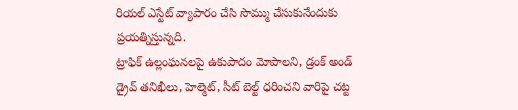రియల్ ఎస్టేట్ వ్యాపారం చేసి సొమ్ము చేసుకునేందుకు ప్రయత్నిస్తున్నది.
ట్రాఫిక్ ఉల్లంఘనలపై ఉకుపాదం మోపాలని, డ్రంక్ అండ్ డ్రైవ్ తనిఖీలు, హెల్మెట్, సీట్ బెల్ట్ ధరించని వారిపై చట్ట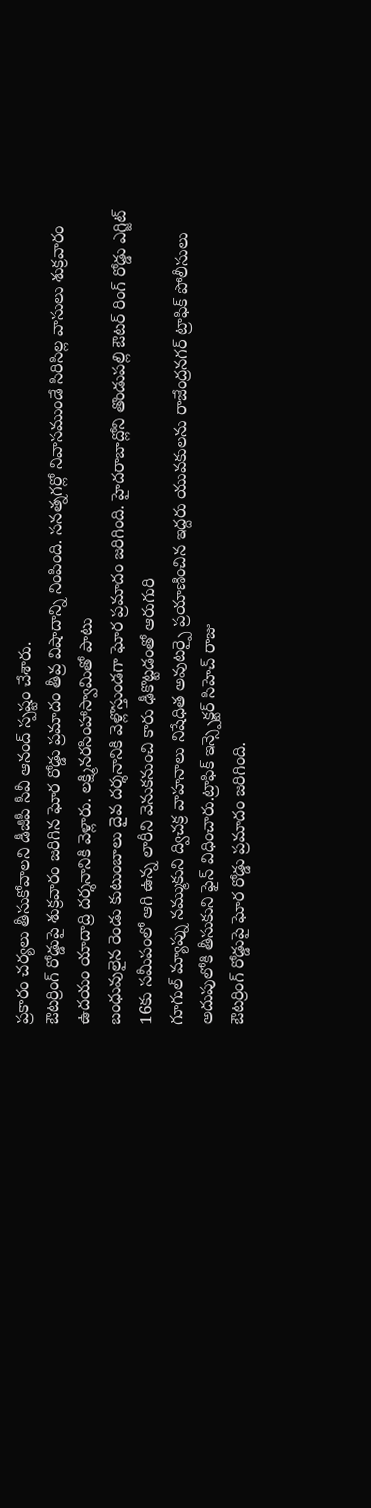ప్రకారం చర్యలు తీసుకోవాలని డీజీపీ సీవీ ఆనంద్ స్పష్టం చేశారు.
ఔటర్రింగ్ రోడ్డుపై శుక్రవారం జరిగిన ఘోర రోడ్డు ప్రమాదం తీవ్ర విషాదాన్ని నింపింది. సనత్నగర్లో నివాసముండే సిరిసిల్ల వాసులు శుక్రవారం ఉదయం యాదాద్రి దర్శనానికి వెళ్లారు. లక్ష్మినరసింహాస్వామితో పాటు
బంధువులైన రెండు కుటుంబాలు దైవ దర్శనానికి వెళ్లొస్తుండగా ఘోర ప్రమాదం జరిగింది. హైదరాబాద్లోని తొండుపల్లి ఔటర్ రింగ్ రోడ్డు ఎగ్జిట్ 16కు సమీపంలో ఆగి ఉన్న లారీని వెనుకనుంచి కారు ఢీకొట్టడంతో ఆరుగురి
గూగుల్ మ్యాప్ను నమ్ముకుని ద్విచక్ర వాహనాలు నిషేధిత అవుటర్పై ప్రయాణించిన ఇద్దరు యువకులను రాజేంద్రనగర్ ట్రాఫిక్ పోలీసులు అదుపులోకి తీసుకుని ఫైన్ విధించారు.ట్రాఫిక్ ఇన్స్పెక్టర్ సిహెచ్ రాజు
ఔటర్రింగ్ రోడ్డుపై ఘోర రోడ్డు ప్రమాదం జరిగింది.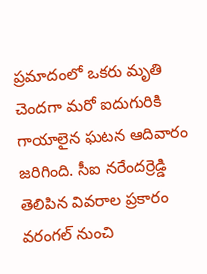ప్రమాదంలో ఒకరు మృతి చెందగా మరో ఐదుగురికి గాయాలైన ఘటన ఆదివారం జరిగింది. సీఐ నరేందర్రెడ్డి తెలిపిన వివరాల ప్రకారం వరంగల్ నుంచి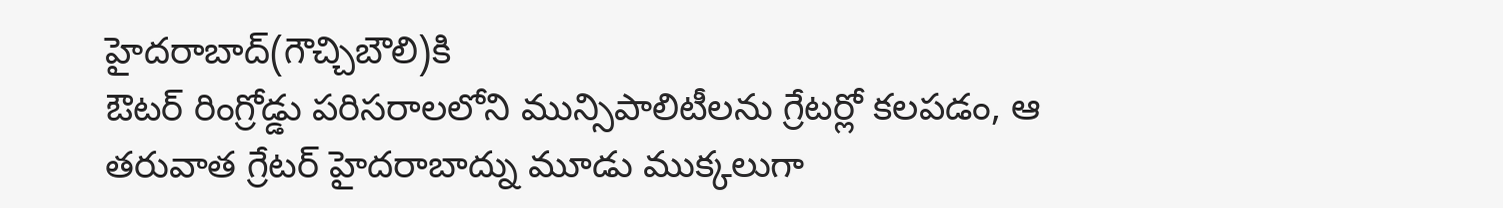హైదరాబాద్(గౌచ్చిబౌలి)కి
ఔటర్ రింగ్రోడ్డు పరిసరాలలోని మున్సిపాలిటీలను గ్రేటర్లో కలపడం, ఆ తరువాత గ్రేటర్ హైదరాబాద్ను మూడు ముక్కలుగా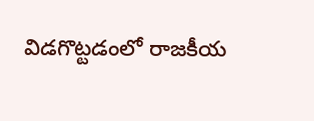విడగొట్టడంలో రాజకీయ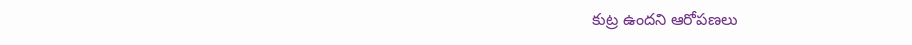కుట్ర ఉందని ఆరోపణలు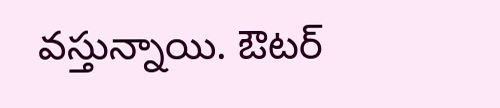వస్తున్నాయి. ఔటర్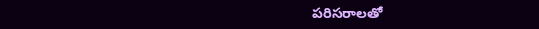పరిసరాలతో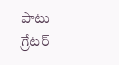పాటు గ్రేటర్